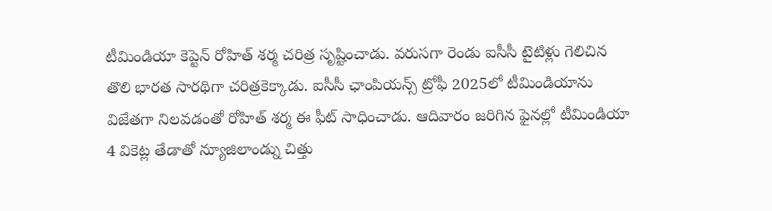టీమిండియా కెప్టెన్ రోహిత్ శర్మ చరిత్ర సృష్టించాడు. వరుసగా రెండు ఐసీసీ టైటిళ్లు గెలిచిన తొలి భారత సారథిగా చరిత్రకెక్కాడు. ఐసీసీ ఛాంపియన్స్ ట్రోఫీ 2025లో టీమిండియాను విజేతగా నిలవడంతో రోహిత్ శర్మ ఈ ఫీట్ సాధించాడు. ఆదివారం జరిగిన ఫైనల్లో టీమిండియా 4 వికెట్ల తేడాతో న్యూజిలాండ్ను చిత్తు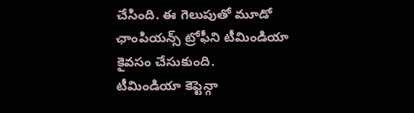చేసింది. ఈ గెలుపుతో మూడో ఛాంపియన్స్ ట్రోఫీని టీమిండియా కైవసం చేసుకుంది.
టీమిండియా కెప్టెన్గా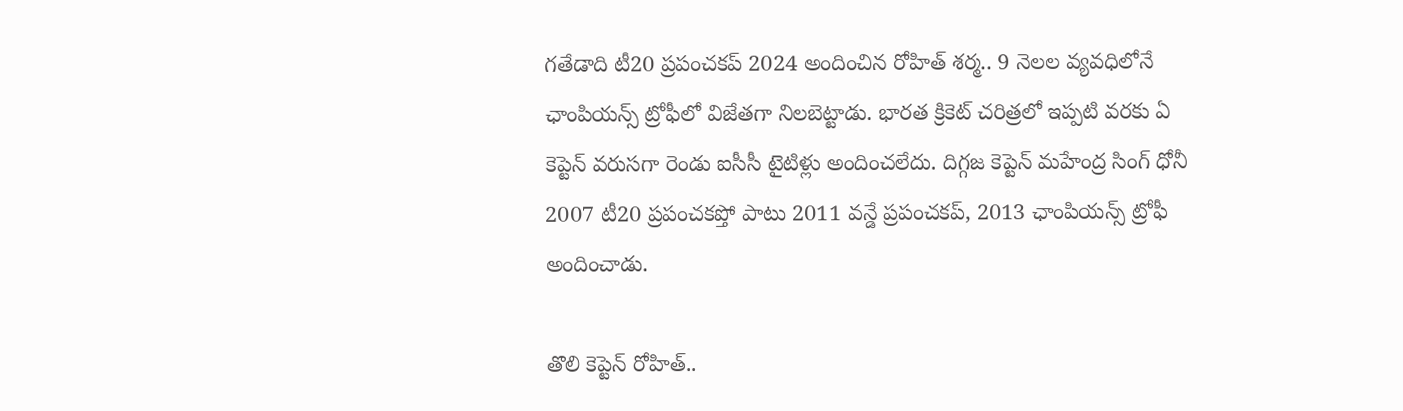గతేడాది టీ20 ప్రపంచకప్ 2024 అందించిన రోహిత్ శర్మ.. 9 నెలల వ్యవధిలోనే ఛాంపియన్స్ ట్రోఫీలో విజేతగా నిలబెట్టాడు. భారత క్రికెట్ చరిత్రలో ఇప్పటి వరకు ఏ కెప్టెన్ వరుసగా రెండు ఐసీసీ టైటిళ్లు అందించలేదు. దిగ్గజ కెప్టెన్ మహేంద్ర సింగ్ ధోనీ 2007 టీ20 ప్రపంచకప్తో పాటు 2011 వన్డే ప్రపంచకప్, 2013 ఛాంపియన్స్ ట్రోఫీ అందించాడు.

తొలి కెప్టెన్ రోహిత్..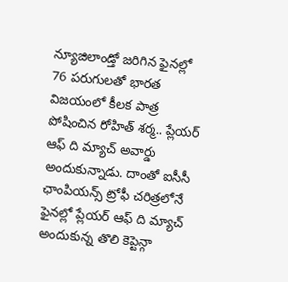న్యూజిలాండ్తో జరిగిన ఫైనల్లో 76 పరుగులతో భారత విజయంలో కీలక పాత్ర పోషించిన రోహిత్ శర్మ.. ప్లేయర్ ఆఫ్ ది మ్యాచ్ అవార్డు అందుకున్నాడు. దాంతో ఐసీసీ ఛాంపియన్స్ ట్రోఫీ చరిత్రలోనే ఫైనల్లో ప్లేయర్ ఆఫ్ ది మ్యాచ్ అందుకున్న తొలి కెప్టెన్గా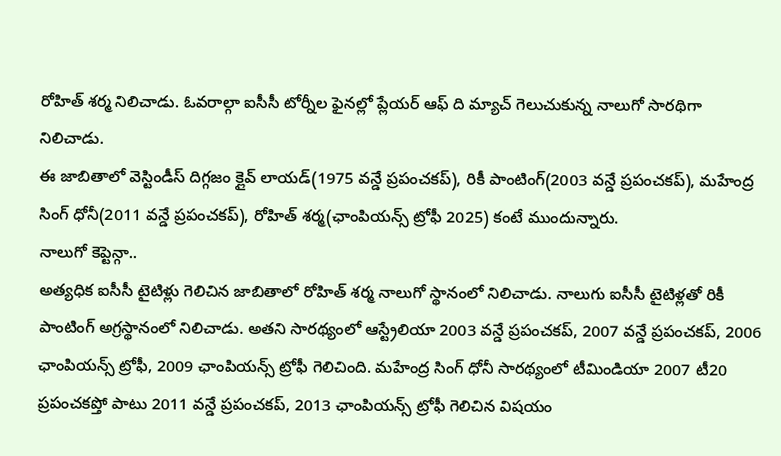రోహిత్ శర్మ నిలిచాడు. ఓవరాల్గా ఐసీసీ టోర్నీల ఫైనల్లో ప్లేయర్ ఆఫ్ ది మ్యాచ్ గెలుచుకున్న నాలుగో సారథిగా నిలిచాడు.
ఈ జాబితాలో వెస్టిండీస్ దిగ్గజం క్లైవ్ లాయడ్(1975 వన్డే ప్రపంచకప్), రికీ పాంటింగ్(2003 వన్డే ప్రపంచకప్), మహేంద్ర సింగ్ ధోనీ(2011 వన్డే ప్రపంచకప్), రోహిత్ శర్మ(ఛాంపియన్స్ ట్రోఫీ 2025) కంటే ముందున్నారు.
నాలుగో కెప్టెన్గా..
అత్యధిక ఐసీసీ టైటిళ్లు గెలిచిన జాబితాలో రోహిత్ శర్మ నాలుగో స్థానంలో నిలిచాడు. నాలుగు ఐసీసీ టైటిళ్లతో రికీ పాంటింగ్ అగ్రస్థానంలో నిలిచాడు. అతని సారథ్యంలో ఆస్ట్రేలియా 2003 వన్డే ప్రపంచకప్, 2007 వన్డే ప్రపంచకప్, 2006 ఛాంపియన్స్ ట్రోఫీ, 2009 ఛాంపియన్స్ ట్రోఫీ గెలిచింది. మహేంద్ర సింగ్ ధోనీ సారథ్యంలో టీమిండియా 2007 టీ20 ప్రపంచకప్తో పాటు 2011 వన్డే ప్రపంచకప్, 2013 ఛాంపియన్స్ ట్రోఫీ గెలిచిన విషయం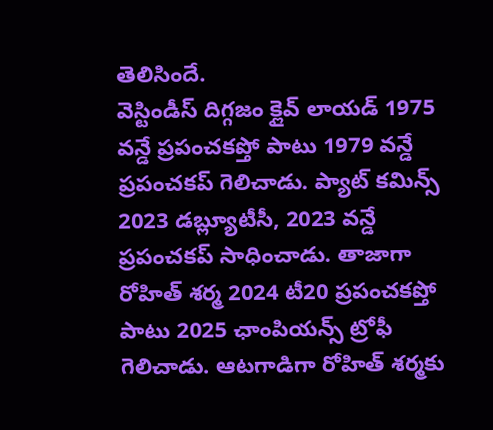తెలిసిందే.
వెస్టిండీస్ దిగ్గజం క్లైవ్ లాయడ్ 1975 వన్డే ప్రపంచకప్తో పాటు 1979 వన్డే ప్రపంచకప్ గెలిచాడు. ప్యాట్ కమిన్స్ 2023 డబ్ల్యూటీసీ, 2023 వన్డే ప్రపంచకప్ సాధించాడు. తాజాగా రోహిత్ శర్మ 2024 టీ20 ప్రపంచకప్తో పాటు 2025 ఛాంపియన్స్ ట్రోఫీ గెలిచాడు. ఆటగాడిగా రోహిత్ శర్మకు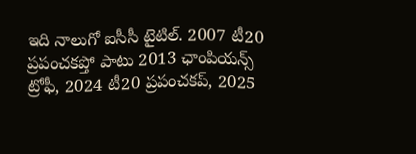ఇది నాలుగో ఐసీసీ టైటిల్. 2007 టీ20 ప్రపంచకప్తో పాటు 2013 ఛాంపియన్స్ ట్రోఫీ, 2024 టీ20 ప్రపంచకప్, 2025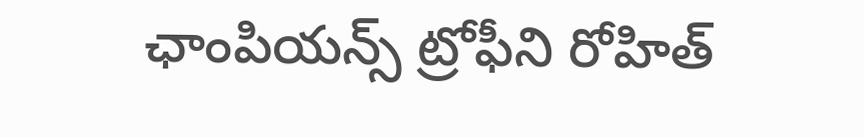ఛాంపియన్స్ ట్రోఫీని రోహిత్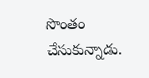సొంతం చేసుకున్నాడు.